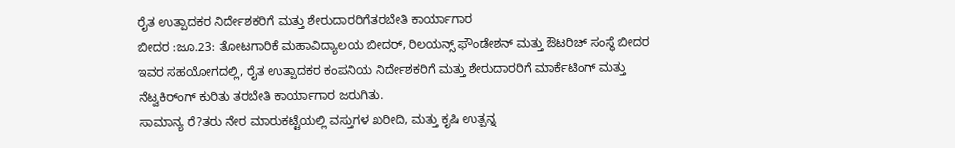ರೈತ ಉತ್ಪಾದಕರ ನಿರ್ದೇಶಕರಿಗೆ ಮತ್ತು ಶೇರುದಾರರಿಗೆತರಬೇತಿ ಕಾರ್ಯಾಗಾರ
ಬೀದರ :ಜೂ.23: ತೋಟಗಾರಿಕೆ ಮಹಾವಿದ್ಯಾಲಯ ಬೀದರ್, ರಿಲಯನ್ಸ್ ಫೌಂಡೇಶನ್ ಮತ್ತು ಔಟರಿಚ್ ಸಂಸ್ಥೆ ಬೀದರ ಇವರ ಸಹಯೋಗದಲ್ಲಿ, ರೈತ ಉತ್ಪಾದಕರ ಕಂಪನಿಯ ನಿರ್ದೇಶಕರಿಗೆ ಮತ್ತು ಶೇರುದಾರರಿಗೆ ಮಾರ್ಕೆಟಿಂಗ್ ಮತ್ತು ನೆಟ್ವಕಿರ್ಂಗ್ ಕುರಿತು ತರಬೇತಿ ಕಾರ್ಯಾಗಾರ ಜರುಗಿತು.
ಸಾಮಾನ್ಯ ರೆ?ತರು ನೇರ ಮಾರುಕಟ್ಟೆಯಲ್ಲಿ ವಸ್ತುಗಳ ಖರೀದಿ, ಮತ್ತು ಕೃಷಿ ಉತ್ಪನ್ನ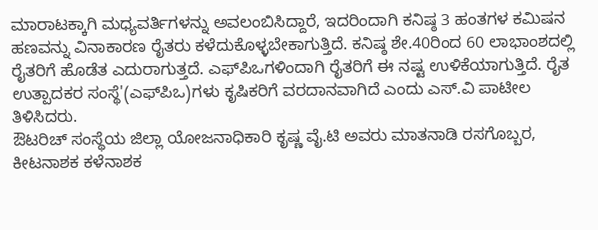ಮಾರಾಟಕ್ಕಾಗಿ ಮಧ್ಯವರ್ತಿಗಳನ್ನು ಅವಲಂಬಿಸಿದ್ದಾರೆ, ಇದರಿಂದಾಗಿ ಕನಿಷ್ಠ 3 ಹಂತಗಳ ಕಮಿಷನ ಹಣವನ್ನು ವಿನಾಕಾರಣ ರೈತರು ಕಳೆದುಕೊಳ್ಳಬೇಕಾಗುತ್ತಿದೆ. ಕನಿಷ್ಠ ಶೇ.40ರಿಂದ 60 ಲಾಭಾಂಶದಲ್ಲಿ ರೈತರಿಗೆ ಹೊಡೆತ ಎದುರಾಗುತ್ತದೆ. ಎಫ್‍ಪಿಒಗಳಿಂದಾಗಿ ರೈತರಿಗೆ ಈ ನಷ್ಟ ಉಳಿಕೆಯಾಗುತ್ತಿದೆ. ರೈತ ಉತ್ಪಾದಕರ ಸಂಸ್ಥೆ'(ಎಫ್‍ಪಿಒ)ಗಳು ಕೃಷಿಕರಿಗೆ ವರದಾನವಾಗಿದೆ ಎಂದು ಎಸ್.ವಿ ಪಾಟೀಲ ತಿಳಿಸಿದರು.
ಔಟರಿಚ್ ಸಂಸ್ಥೆಯ ಜಿಲ್ಲಾ ಯೋಜನಾಧಿಕಾರಿ ಕೃಷ್ಣ ವೈ.ಟಿ ಅವರು ಮಾತನಾಡಿ ರಸಗೊಬ್ಬರ, ಕೀಟನಾಶಕ ಕಳೆನಾಶಕ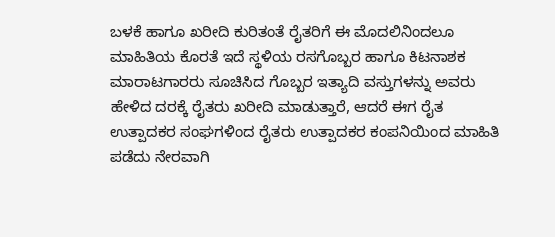ಬಳಕೆ ಹಾಗೂ ಖರೀದಿ ಕುರಿತಂತೆ ರೈತರಿಗೆ ಈ ಮೊದಲಿನಿಂದಲೂ ಮಾಹಿತಿಯ ಕೊರತೆ ಇದೆ ಸ್ಥಳಿಯ ರಸಗೊಬ್ಬರ ಹಾಗೂ ಕಿಟನಾಶಕ ಮಾರಾಟಗಾರರು ಸೂಚಿಸಿದ ಗೊಬ್ಬರ ಇತ್ಯಾದಿ ವಸ್ತುಗಳನ್ನು ಅವರು ಹೇಳಿದ ದರಕ್ಕೆ ರೈತರು ಖರೀದಿ ಮಾಡುತ್ತಾರೆ, ಆದರೆ ಈಗ ರೈತ ಉತ್ಪಾದಕರ ಸಂಘಗಳಿಂದ ರೈತರು ಉತ್ಪಾದಕರ ಕಂಪನಿಯಿಂದ ಮಾಹಿತಿ ಪಡೆದು ನೇರವಾಗಿ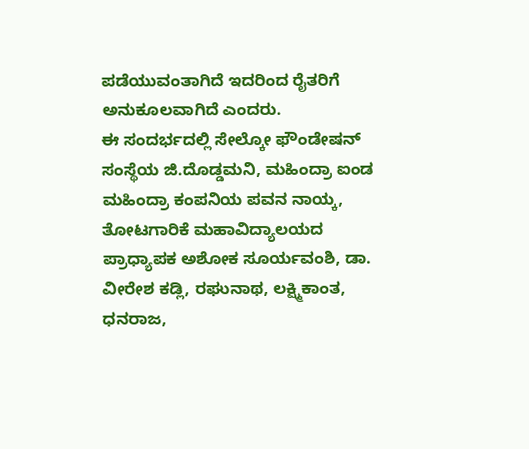ಪಡೆಯುವಂತಾಗಿದೆ ಇದರಿಂದ ರೈತರಿಗೆ ಅನುಕೂಲವಾಗಿದೆ ಎಂದರು.
ಈ ಸಂದರ್ಭದಲ್ಲಿ ಸೇಲ್ಕೋ ಫೌಂಡೇಷನ್ ಸಂಸ್ಥೆಯ ಜಿ.ದೊಡ್ಡಮನಿ, ಮಹಿಂದ್ರಾ ಐಂಡ ಮಹಿಂದ್ರಾ ಕಂಪನಿಯ ಪವನ ನಾಯ್ಕ, ತೋಟಗಾರಿಕೆ ಮಹಾವಿದ್ಯಾಲಯದ ಪ್ರಾಧ್ಯಾಪಕ ಅಶೋಕ ಸೂರ್ಯವಂಶಿ, ಡಾ. ವೀರೇಶ ಕಡ್ಲಿ, ರಘುನಾಥ, ಲಕ್ಷ್ಮಿಕಾಂತ, ಧನರಾಜ,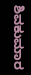ಶಿವಕುಮಾರ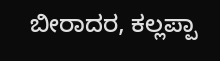ಬೀರಾದರ, ಕಲ್ಲಪ್ಪಾ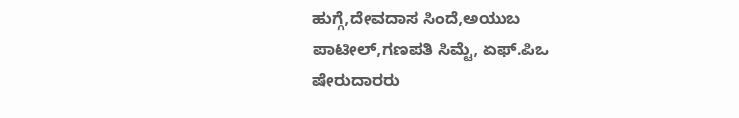ಹುಗ್ಗೆ,ದೇವದಾಸ ಸಿಂದೆ,ಅಯುಬ ಪಾಟೀಲ್,ಗಣಪತಿ ಸಿಮ್ಟೆ, ಏಫ್.ಪಿಒ ಷೇರುದಾರರು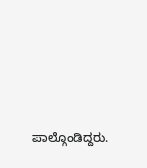ಪಾಲ್ಗೊಂಡಿದ್ದರು.